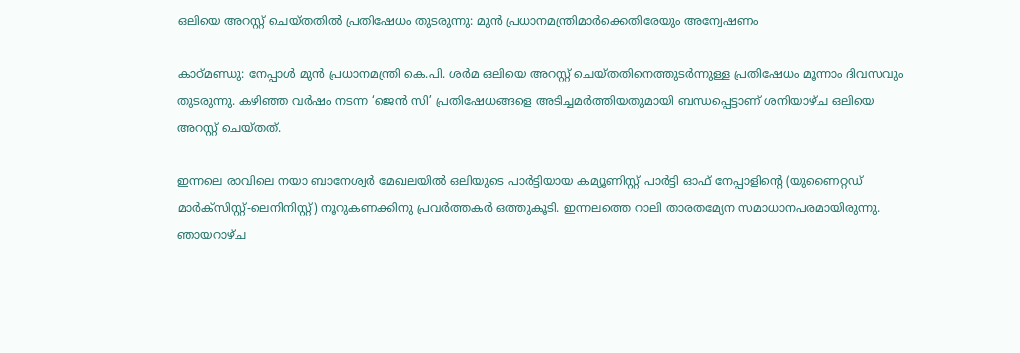ഒലിയെ അറസ്റ്റ് ചെയ്തതിൽ പ്രതിഷേധം തുടരുന്നു: മുന്‍ പ്രധാനമന്ത്രിമാര്‍ക്കെതിരേയും അന്വേഷണം

കാഠ്മണ്ഡു: നേപ്പാള്‍ മുന്‍ പ്രധാനമന്ത്രി കെ.പി. ശര്‍മ ഒലിയെ അറസ്റ്റ് ചെയ്തതിനെത്തുടര്‍ന്നുള്ള പ്രതിഷേധം മൂന്നാം ദിവസവും തുടരുന്നു. കഴിഞ്ഞ വര്‍ഷം നടന്ന ‘ജെന്‍ സി’ പ്രതിഷേധങ്ങളെ അടിച്ചമര്‍ത്തിയതുമായി ബന്ധപ്പെട്ടാണ് ശനിയാഴ്ച ഒലിയെ അറസ്റ്റ് ചെയ്തത്.

ഇന്നലെ രാവിലെ നയാ ബാനേശ്വര്‍ മേഖലയില്‍ ഒലിയുടെ പാര്‍ട്ടിയായ കമ്യൂണിസ്റ്റ് പാര്‍ട്ടി ഓഫ് നേപ്പാളിന്‍റെ (യുണൈറ്റഡ് മാര്‍ക്‌സിസ്റ്റ്-ലെനിനിസ്റ്റ്) നൂറുകണക്കിനു പ്രവര്‍ത്തകര്‍ ഒത്തുകൂടി. ഇന്നലത്തെ റാലി താരതമ്യേന സമാധാനപരമായിരുന്നു. ഞായറാഴ്ച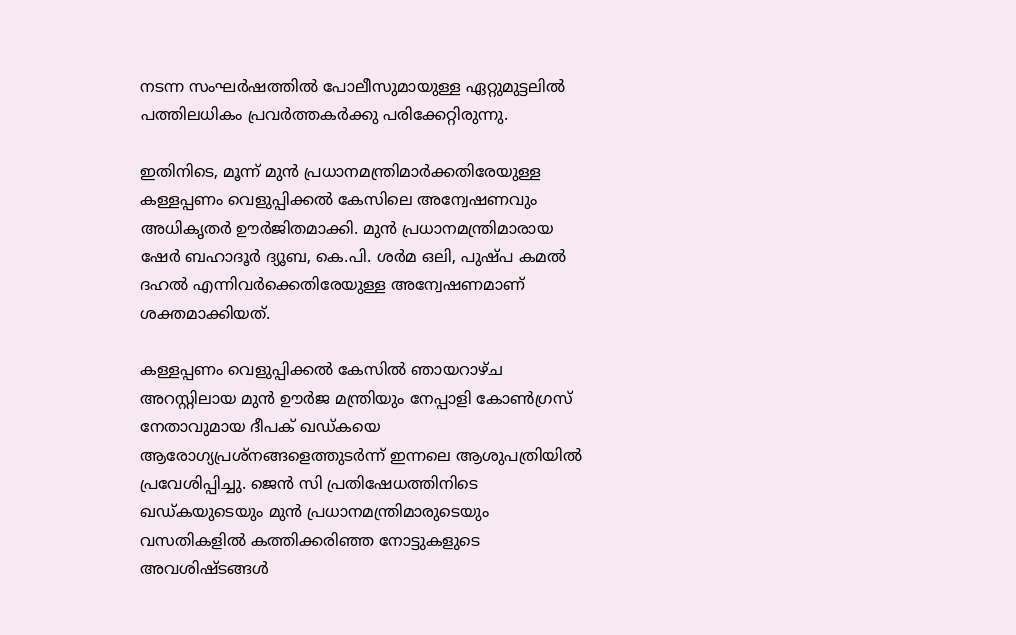നടന്ന സംഘര്‍ഷത്തില്‍ പോലീസുമായുള്ള ഏറ്റുമുട്ടലില്‍ പത്തിലധികം പ്രവര്‍ത്തകര്‍ക്കു പരിക്കേറ്റിരുന്നു.

ഇതിനിടെ, മൂന്ന് മുന്‍ പ്രധാനമന്ത്രിമാര്‍ക്കതിരേയുള്ള കള്ളപ്പണം വെളുപ്പിക്കല്‍ കേസിലെ അന്വേഷണവും അധികൃതര്‍ ഊര്‍ജിതമാക്കി. മുന്‍ പ്രധാനമന്ത്രിമാരായ ഷേര്‍ ബഹാദൂര്‍ ദ്യൂബ, കെ.പി. ശര്‍മ ഒലി, പുഷ്പ കമല്‍ ദഹല്‍ എന്നിവര്‍ക്കെതിരേയുള്ള അന്വേഷണമാണ് ശക്തമാക്കിയത്.

കള്ളപ്പണം വെളുപ്പിക്കല്‍ കേസില്‍ ഞായറാഴ്ച അറസ്റ്റിലായ മുന്‍ ഊര്‍ജ മന്ത്രിയും നേപ്പാളി കോണ്‍ഗ്രസ് നേതാവുമായ ദീപക് ഖഡ്കയെ ആരോഗ്യപ്രശ്‌നങ്ങളെത്തുടര്‍ന്ന് ഇന്നലെ ആശുപത്രിയില്‍ പ്രവേശിപ്പിച്ചു. ജെന്‍ സി പ്രതിഷേധത്തിനിടെ ഖഡ്കയുടെയും മുന്‍ പ്രധാനമന്ത്രിമാരുടെയും വസതികളില്‍ കത്തിക്കരിഞ്ഞ നോട്ടുകളുടെ അവശിഷ്ടങ്ങള്‍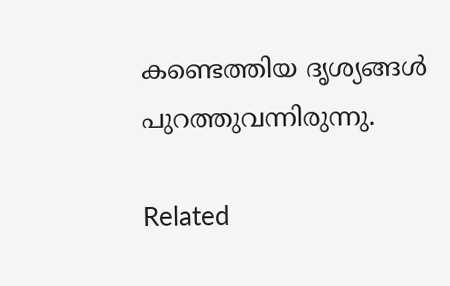കണ്ടെത്തിയ ദൃശ്യങ്ങള്‍ പുറത്തുവന്നിരുന്നു.

Related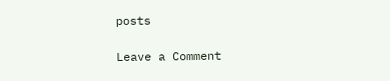posts

Leave a Comment